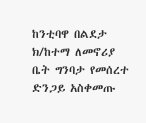ከንቲባዋ በልደታ ክ/ከተማ ለመኖሪያ ቤት ግንባታ የመሰረተ ድንጋይ አስቀመጡ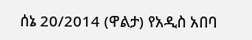ሰኔ 20/2014 (ዋልታ) የአዲስ አበባ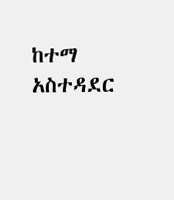ከተማ አስተዳደር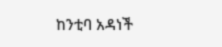ከንቲባ አዳነች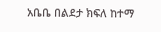አቤቤ በልደታ ክፍለ ከተማ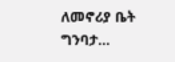ለመኖሪያ ቤት ግንባታ…